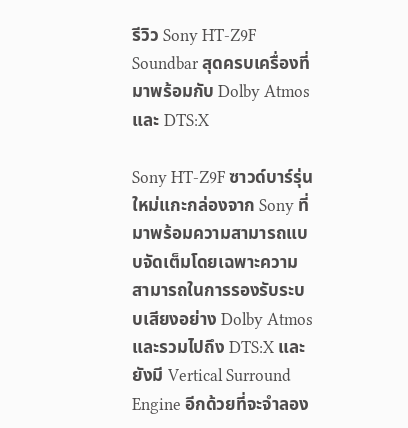รีวิว Sony HT-Z9F Soundbar สุดครบเครื่องที่มาพร้อมกับ Dolby Atmos และ DTS:X

Sony HT-Z9F ซาวด์บาร์รุ่นใหม่แกะกล่องจาก Sony ที่มาพร้อมความสามารถแบบจัดเต็มโดยเฉพาะความสามารถในการรองรับระบบเสียงอย่าง Dolby Atmos และรวมไปถึง DTS:X และยังมี Vertical Surround Engine อีกด้วยที่จะจำลอง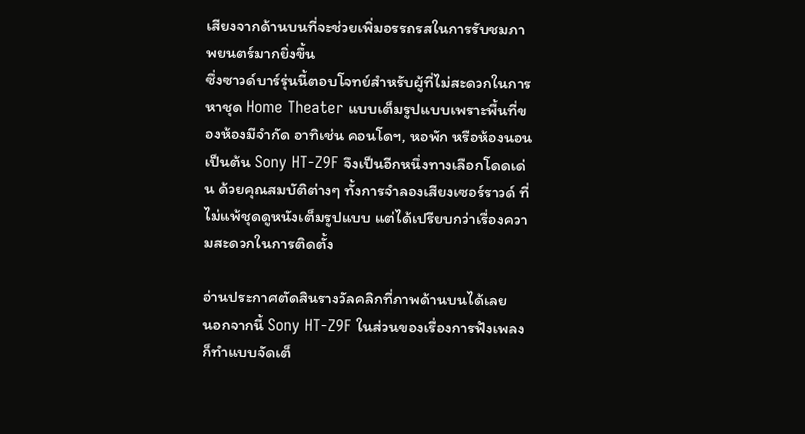เสียงจากด้านบนที่จะช่วยเพิ่มอรรถรสในการรับชมภาพยนตร์มากยิ่งขึ้น
ซึ่งซาวด์บาร์รุ่นนี้ตอบโจทย์สำหรับผู้ที่ไม่สะดวกในการหาชุด Home Theater แบบเต็มรูปแบบเพราะพื้นที่ของห้องมีจำกัด อาทิเช่น คอนโดฯ, หอพัก หรือห้องนอน เป็นต้น Sony HT-Z9F จึงเป็นอีกหนึ่งทางเลือกโดดเด่น ด้วยคุณสมบัติต่างๆ ทั้งการจำลองเสียงเซอร์ราวด์ ที่ไม่แพ้ชุดดูหนังเต็มรูปแบบ แต่ได้เปรียบกว่าเรื่องความสะดวกในการติดตั้ง

อ่านประกาศตัดสินรางวัลคลิกที่ภาพด้านบนได้เลย
นอกจากนี้ Sony HT-Z9F ในส่วนของเรื่องการฟังเพลงก็ทำแบบจัดเต็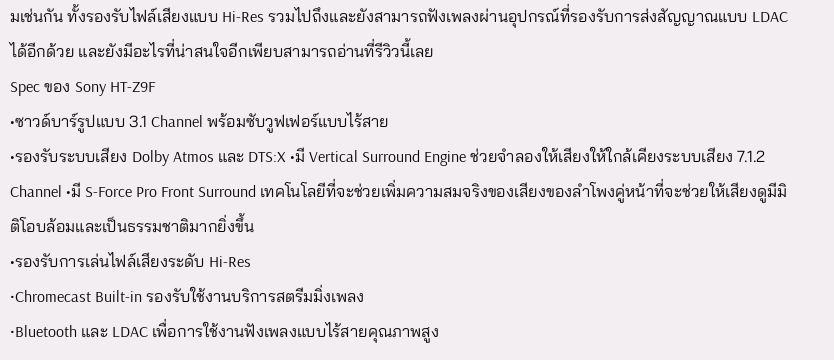มเช่นกัน ทั้งรองรับไฟล์เสียงแบบ Hi-Res รวมไปถึงและยังสามารถฟังเพลงผ่านอุปกรณ์ที่รองรับการส่งสัญญาณแบบ LDAC ได้อีกด้วย และยังมีอะไรที่น่าสนใจอีกเพียบสามารถอ่านที่รีวิวนี้เลย
Spec ของ Sony HT-Z9F
•ซาวด์บาร์รูปแบบ 3.1 Channel พร้อมซับวูฟเฟอร์แบบไร้สาย
•รองรับระบบเสียง Dolby Atmos และ DTS:X •มี Vertical Surround Engine ช่วยจำลองให้เสียงให้ใกล้เคียงระบบเสียง 7.1.2 Channel •มี S-Force Pro Front Surround เทคโนโลยีที่จะช่วยเพิ่มความสมจริงของเสียงของลำโพงคู่หน้าที่จะช่วยให้เสียงดูมีมิติโอบล้อมและเป็นธรรมชาติมากยิ่งขึ้น
•รองรับการเล่นไฟล์เสียงระดับ Hi-Res
•Chromecast Built-in รองรับใช้งานบริการสตรีมมิ่งเพลง
•Bluetooth และ LDAC เพื่อการใช้งานฟังเพลงแบบไร้สายคุณภาพสูง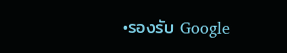•รองรับ Google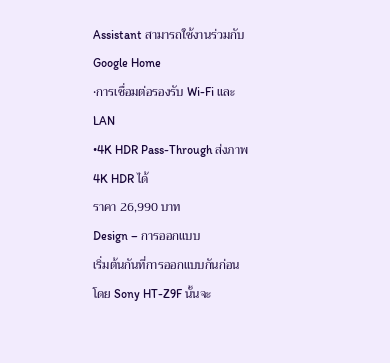Assistant สามารถใช้งานร่วมกับ Google Home
•การเชื่อมต่อรองรับ Wi-Fi และ LAN
•4K HDR Pass-Through ส่งภาพ 4K HDR ได้
ราคา 26,990 บาท
Design – การออกแบบ
เริ่มต้นกันที่การออกแบบกันก่อน โดย Sony HT-Z9F นั้นจะ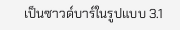เป็นซาวด์บาร์ในรูปแบบ 3.1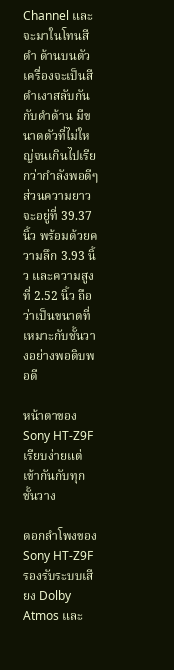Channel และจะมาในโทนสีดำ ด้านบนตัวเครื่องจะเป็นสีดำเงาสลับกันกับดำด้าน มีขนาดตัวที่ไม่ใหญ่จนเกินไปเรียกว่ากำลังพอดีๆ ส่วนความยาวจะอยู่ที่ 39.37 นิ้ว พร้อมด้วยความลึก 3.93 นิ้ว และความสูงที่ 2.52 นิ้ว ถือว่าเป็นขนาดที่เหมาะกับชั้นวางอย่างพอดิบพอดี

หน้าตาของ Sony HT-Z9F เรียบง่ายแต่เข้ากันกับทุกชั้นวาง

ดอกลำโพงของ Sony HT-Z9F รองรับระบบเสียง Dolby Atmos และ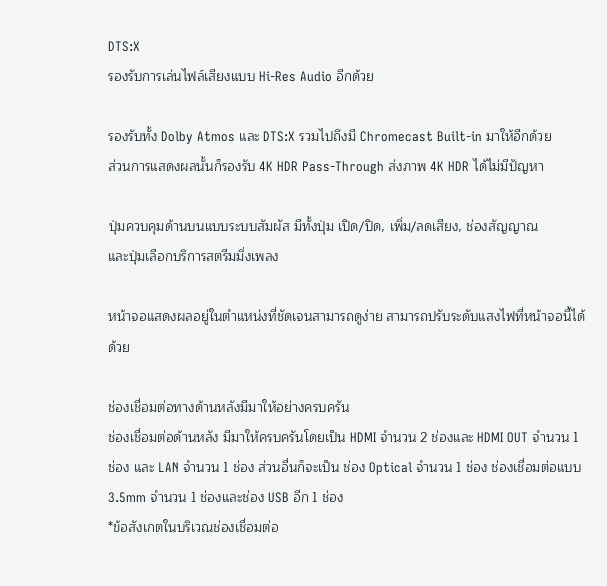DTS:X
รองรับการเล่นไฟล์เสียงแบบ Hi-Res Audio อีกด้วย

รองรับทั้ง Dolby Atmos และ DTS:X รวมไปถึงมี Chromecast Built-in มาให้อีกด้วย
ส่วนการแสดงผลนั้นก็รองรับ 4K HDR Pass-Through ส่งภาพ 4K HDR ได้ไม่มีปัญหา

ปุ่มควบคุมด้านบนแบบระบบสัมผัส มีทั้งปุ่ม เปิด/ปิด, เพิ่ม/ลดเสียง, ช่องสัญญาณ
และปุ่มเลือกบริการสตรีมมิ่งเพลง

หน้าจอแสดงผลอยู่ในตำแหน่งที่ชัดเจนสามารถดูง่าย สามารถปรับระดับแสงไฟที่หน้าจอนี้ได้ด้วย

ช่องเชื่อมต่อทางด้านหลังมีมาให้อย่างครบครัน
ช่องเชื่อมต่อด้านหลัง มีมาให้ครบครันโดยเป็น HDMI จำนวน 2 ช่องและ HDMI OUT จำนวน 1 ช่อง และ LAN จำนวน 1 ช่อง ส่วนอื่นก็จะเป็น ช่อง Optical จำนวน 1 ช่อง ช่องเชื่อมต่อแบบ 3.5mm จำนวน 1 ช่องและช่อง USB อีก 1 ช่อง
*ข้อสังเกตในบริเวณช่องเชื่อมต่อ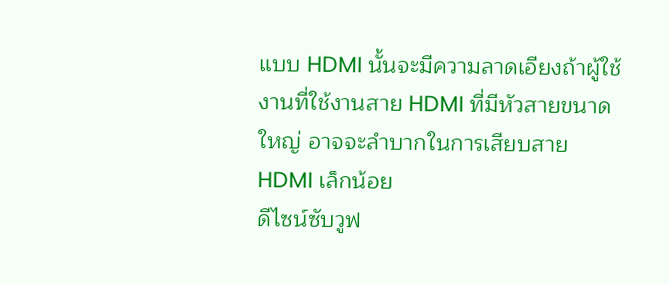แบบ HDMI นั้นจะมีความลาดเอียงถ้าผู้ใช้งานที่ใช้งานสาย HDMI ที่มีหัวสายขนาดใหญ่ อาจจะลำบากในการเสียบสาย HDMI เล็กน้อย
ดีไซน์ซับวูฟ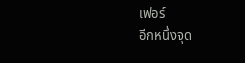เฟอร์
อีกหนึ่งจุด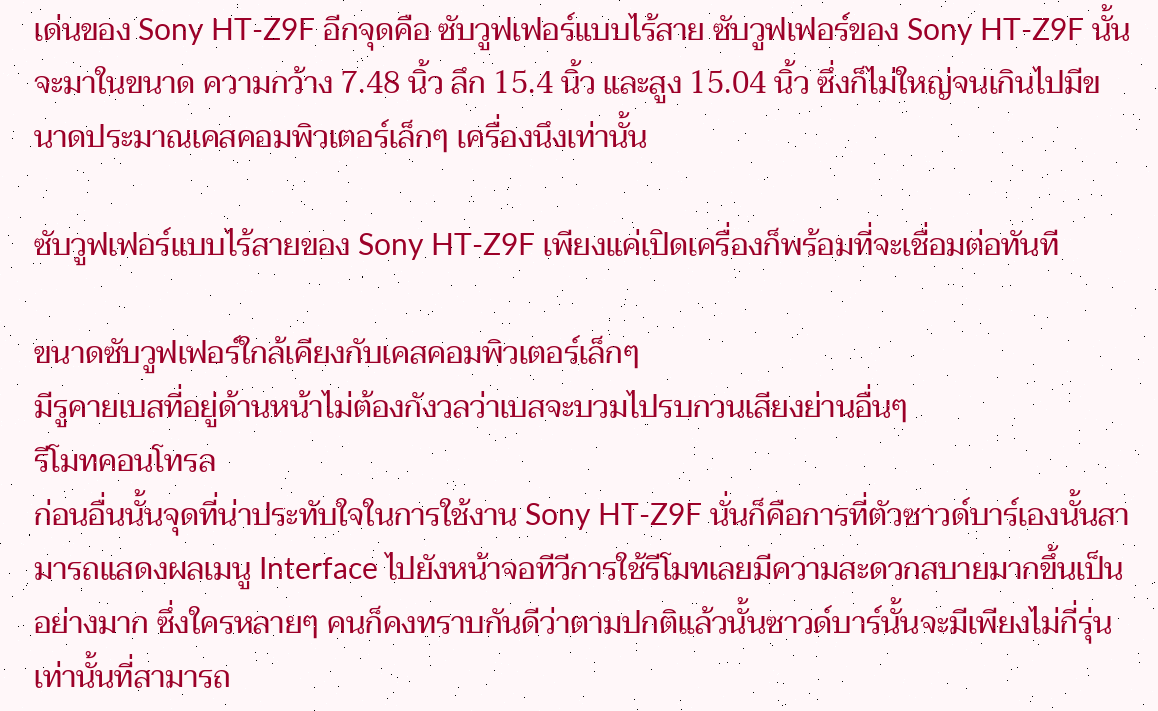เด่นของ Sony HT-Z9F อีกจุดคือ ซับวูฟเฟอร์แบบไร้สาย ซับวูฟเฟอร์ของ Sony HT-Z9F นั้นจะมาในขนาด ความกว้าง 7.48 นิ้ว ลึก 15.4 นิ้ว และสูง 15.04 นิ้ว ซึ่งก็ไม่ใหญ่จนเกินไปมีขนาดประมาณเคสคอมพิวเตอร์เล็กๆ เครื่องนึงเท่านั้น

ซับวูฟเฟอร์แบบไร้สายของ Sony HT-Z9F เพียงแค่เปิดเครื่องก็พร้อมที่จะเชื่อมต่อทันที

ขนาดซับวูฟเฟอร์ใกล้เคียงกับเคสคอมพิวเตอร์เล็กๆ
มีรูคายเบสที่อยู่ด้านหน้าไม่ต้องกังวลว่าเบสจะบวมไปรบกวนเสียงย่านอื่นๆ
รีโมทคอนโทรล
ก่อนอื่นนั้นจุดที่น่าประทับใจในการใช้งาน Sony HT-Z9F นั่นก็คือการที่ตัวซาวด์บาร์เองนั้นสามารถแสดงผลเมนู Interface ไปยังหน้าจอทีวีการใช้รีโมทเลยมีความสะดวกสบายมากขึ้นเป็นอย่างมาก ซึ่งใครหลายๆ คนก็คงทราบกันดีว่าตามปกติแล้วนั้นซาวด์บาร์นั้นจะมีเพียงไม่กี่รุ่นเท่านั้นที่สามารถ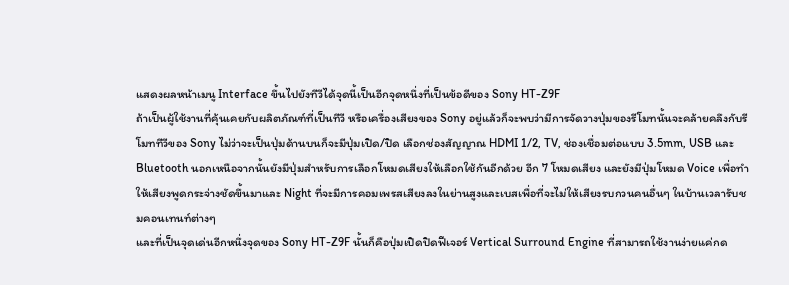แสดงผลหน้าเมนู Interface ขึ้นไปยังทีวีได้จุดนี้เป็นอีกจุดหนึ่งที่เป็นข้อดีของ Sony HT-Z9F
ถ้าเป็นผู้ใช้งานที่คุ้นเคยกับผลิตภัณฑ์ที่เป็นทีวี หรือเครื่องเสียงของ Sony อยู่แล้วก็จะพบว่ามีการจัดวางปุ่มของรีโมทนั้นจะคล้ายคลึงกับรีโมททีวีของ Sony ไม่ว่าจะเป็นปุ่มด้านบนก็จะมีปุ่มเปิด/ปิด เลือกช่องสัญญาณ HDMI 1/2, TV, ช่องเชื่อมต่อแบบ 3.5mm, USB และ Bluetooth นอกเหนือจากนั้นยังมีปุ่มสำหรับการเลือกโหมดเสียงให้เลือกใช้กันอีกด้วย อีก 7 โหมดเสียง และยังมีปุ่มโหมด Voice เพื่อทำให้เสียงพูดกระจ่างชัดขึ้นมาและ Night ที่จะมีการคอมเพรสเสียงลงในย่านสูงและเบสเพื่อที่จะไม่ให้เสียงรบกวนคนอื่นๆ ในบ้านเวลารับชมคอนเทนท์ต่างๆ
และที่เป็นจุดเด่นอีกหนึ่งจุดของ Sony HT-Z9F นั้นก็คือปุ่มเปิดปิดฟีเจอร์ Vertical Surround Engine ที่สามารถใช้งานง่ายแค่กด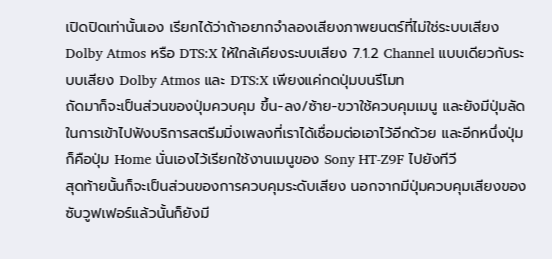เปิดปิดเท่านั้นเอง เรียกได้ว่าถ้าอยากจำลองเสียงภาพยนตร์ที่ไม่ใช่ระบบเสียง Dolby Atmos หรือ DTS:X ให้ใกล้เคียงระบบเสียง 7.1.2 Channel แบบเดียวกับระบบเสียง Dolby Atmos และ DTS:X เพียงแค่กดปุ่มบนรีโมท
ถัดมาก็จะเป็นส่วนของปุ่มควบคุม ขึ้น-ลง/ซ้าย-ขวาใช้ควบคุมเมนู และยังมีปุ่มลัดในการเข้าไปฟังบริการสตรีมมิ่งเพลงที่เราได้เชื่อมต่อเอาไว้อีกด้วย และอีกหนึ่งปุ่มก็คือปุ่ม Home นั่นเองไว้เรียกใช้งานเมนูของ Sony HT-Z9F ไปยังทีวี
สุดท้ายนั้นก็จะเป็นส่วนของการควบคุมระดับเสียง นอกจากมีปุ่มควบคุมเสียงของซับวูฟเฟอร์แล้วนั้นก็ยังมี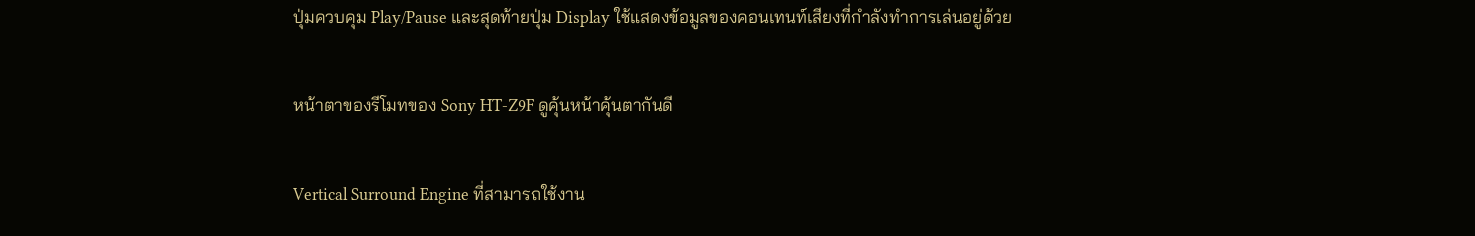ปุ่มควบคุม Play/Pause และสุดท้ายปุ่ม Display ใช้แสดงข้อมูลของคอนเทนท์เสียงที่กำลังทำการเล่นอยู่ด้วย

หน้าตาของรีโมทของ Sony HT-Z9F ดูคุ้นหน้าคุ้นตากันดี

Vertical Surround Engine ที่สามารถใช้งาน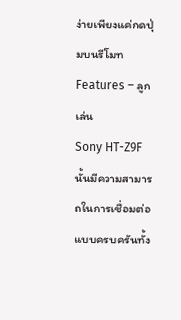ง่ายเพียงแค่กดปุ่มบนรีโมท
Features – ลูกเล่น
Sony HT-Z9F นั้นมีความสามารถในการเชื่อมต่อแบบครบครันทั้ง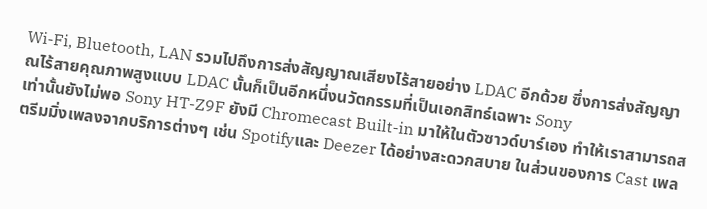Wi-Fi, Bluetooth, LAN รวมไปถึงการส่งสัญญาณเสียงไร้สายอย่าง LDAC อีกด้วย ซึ่งการส่งสัญญาณไร้สายคุณภาพสูงแบบ LDAC นั้นก็เป็นอีกหนึ่งนวัตกรรมที่เป็นเอกสิทธ์เฉพาะ Sony
เท่านั้นยังไม่พอ Sony HT-Z9F ยังมี Chromecast Built-in มาให้ในตัวซาวด์บาร์เอง ทำให้เราสามารถสตรีมมิ่งเพลงจากบริการต่างๆ เช่น Spotifyและ Deezer ได้อย่างสะดวกสบาย ในส่วนของการ Cast เพล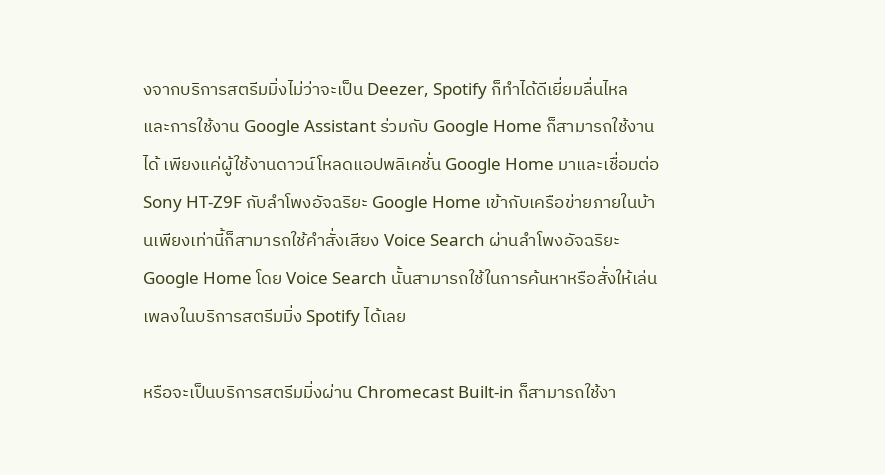งจากบริการสตรีมมิ่งไม่ว่าจะเป็น Deezer, Spotify ก็ทำได้ดีเยี่ยมลื่นไหล
และการใช้งาน Google Assistant ร่วมกับ Google Home ก็สามารถใช้งานได้ เพียงแค่ผู้ใช้งานดาวน์โหลดแอปพลิเคชั่น Google Home มาและเชื่อมต่อ Sony HT-Z9F กับลำโพงอัจฉริยะ Google Home เข้ากับเครือข่ายภายในบ้านเพียงเท่านี้ก็สามารถใช้คำสั่งเสียง Voice Search ผ่านลำโพงอัจฉริยะ Google Home โดย Voice Search นั้นสามารถใช้ในการค้นหาหรือสั่งให้เล่นเพลงในบริการสตรีมมิ่ง Spotify ได้เลย

หรือจะเป็นบริการสตรีมมิ่งผ่าน Chromecast Built-in ก็สามารถใช้งา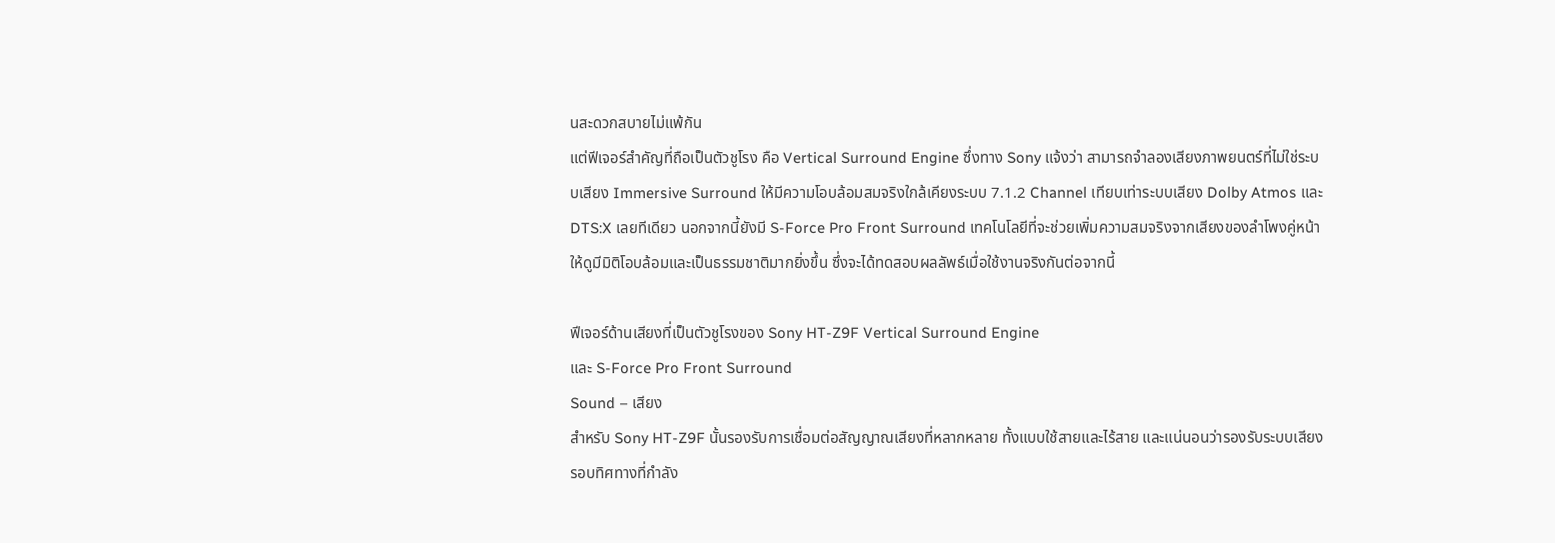นสะดวกสบายไม่แพ้กัน
แต่ฟีเจอร์สำคัญที่ถือเป็นตัวชูโรง คือ Vertical Surround Engine ซึ่งทาง Sony แจ้งว่า สามารถจำลองเสียงภาพยนตร์ที่ไม่ใช่ระบบเสียง Immersive Surround ให้มีความโอบล้อมสมจริงใกล้เคียงระบบ 7.1.2 Channel เทียบเท่าระบบเสียง Dolby Atmos และ DTS:X เลยทีเดียว นอกจากนี้ยังมี S-Force Pro Front Surround เทคโนโลยีที่จะช่วยเพิ่มความสมจริงจากเสียงของลำโพงคู่หน้าให้ดูมีมิติโอบล้อมและเป็นธรรมชาติมากยิ่งขึ้น ซึ่งจะได้ทดสอบผลลัพธ์เมื่อใช้งานจริงกันต่อจากนี้

ฟีเจอร์ด้านเสียงที่เป็นตัวชูโรงของ Sony HT-Z9F Vertical Surround Engine
และ S-Force Pro Front Surround
Sound – เสียง
สำหรับ Sony HT-Z9F นั้นรองรับการเชื่อมต่อสัญญาณเสียงที่หลากหลาย ทั้งแบบใช้สายและไร้สาย และแน่นอนว่ารองรับระบบเสียงรอบทิศทางที่กำลัง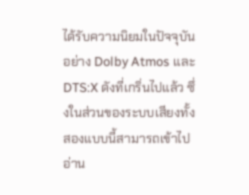ได้รับความนิยมในปัจจุบันอย่าง Dolby Atmos และ DTS:X ดังที่เกริ่นไปแล้ว ซึ่งในส่วนของระบบเสียงทั้งสองแบบนี้สามารถเข้าไปอ่าน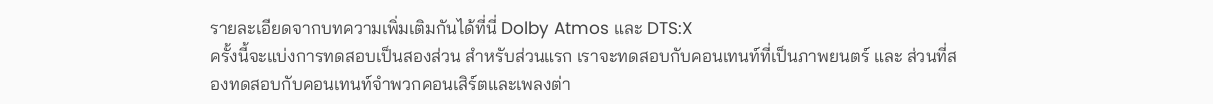รายละเอียดจากบทความเพิ่มเติมกันได้ที่นี่ Dolby Atmos และ DTS:X
ครั้งนี้จะแบ่งการทดสอบเป็นสองส่วน สำหรับส่วนแรก เราจะทดสอบกับคอนเทนท์ที่เป็นภาพยนตร์ และ ส่วนที่สองทดสอบกับคอนเทนท์จำพวกคอนเสิร์ตและเพลงต่า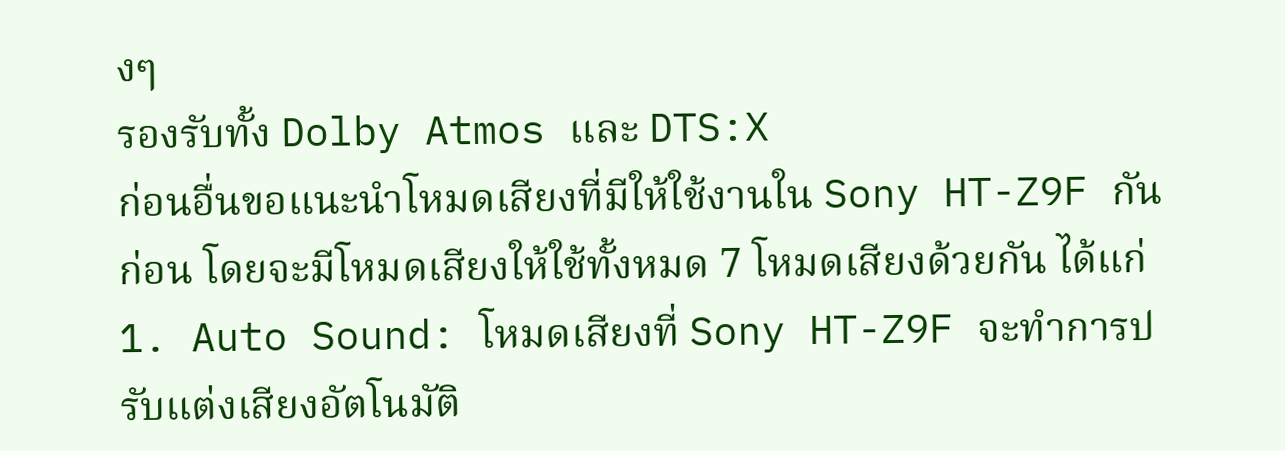งๆ
รองรับทั้ง Dolby Atmos และ DTS:X
ก่อนอื่นขอแนะนำโหมดเสียงที่มีให้ใช้งานใน Sony HT-Z9F กันก่อน โดยจะมีโหมดเสียงให้ใช้ทั้งหมด 7 โหมดเสียงด้วยกัน ได้แก่
1. Auto Sound: โหมดเสียงที่ Sony HT-Z9F จะทำการปรับแต่งเสียงอัตโนมัติ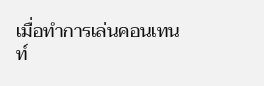เมื่อทำการเล่นคอนเทนท์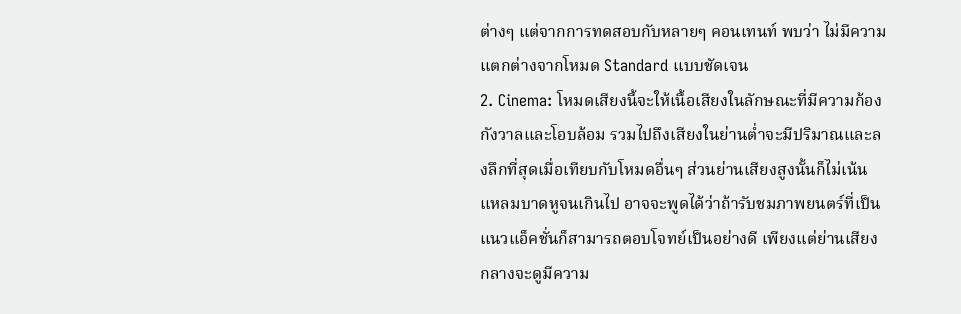ต่างๆ แต่จากการทดสอบกับหลายๆ คอนเทนท์ พบว่า ไม่มีความแตกต่างจากโหมด Standard แบบชัดเจน
2. Cinema: โหมดเสียงนี้จะให้เนื้อเสียงในลักษณะที่มีความก้องกังวาลและโอบล้อม รวมไปถึงเสียงในย่านต่ำจะมีปริมาณและลงลึกที่สุดเมื่อเทียบกับโหมดอื่นๆ ส่วนย่านเสียงสูงนั้นก็ไม่เน้นแหลมบาดหูจนเกินไป อาจจะพูดได้ว่าถ้ารับชมภาพยนตร์ที่เป็นแนวแอ็คชั่นก็สามารถตอบโจทย์เป็นอย่างดี เพียงแต่ย่านเสียงกลางจะดูมีความ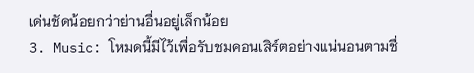เด่นชัดน้อยกว่าย่านอื่นอยู่เล็กน้อย
3. Music: โหมดนี้มีไว้เพื่อรับชมคอนเสิร์ตอย่างแน่นอนตามชื่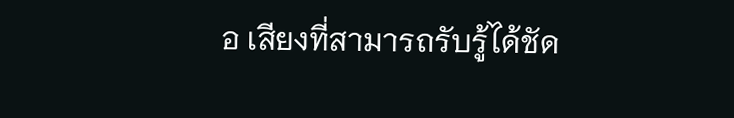อ เสียงที่สามารถรับรู้ได้ชัด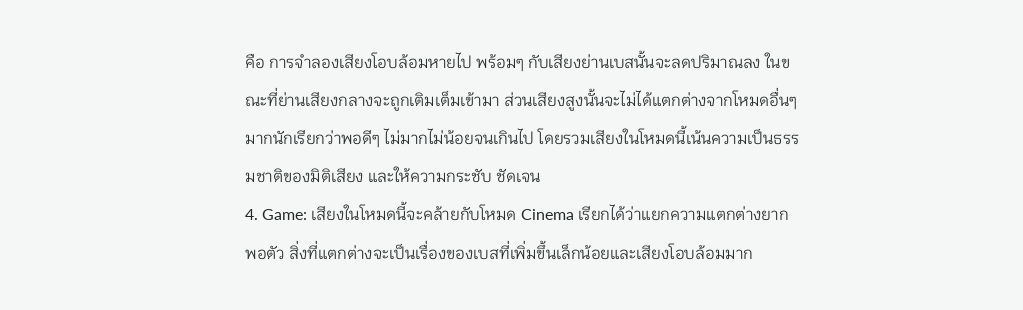คือ การจำลองเสียงโอบล้อมหายไป พร้อมๆ กับเสียงย่านเบสนั้นจะลดปริมาณลง ในขณะที่ย่านเสียงกลางจะถูกเติมเต็มเข้ามา ส่วนเสียงสูงนั้นจะไม่ได้แตกต่างจากโหมดอื่นๆ มากนักเรียกว่าพอดีๆ ไม่มากไม่น้อยจนเกินไป โดยรวมเสียงในโหมดนี้เน้นความเป็นธรรมชาติของมิติเสียง และให้ความกระชับ ชัดเจน
4. Game: เสียงในโหมดนี้จะคล้ายกับโหมด Cinema เรียกได้ว่าแยกความแตกต่างยากพอตัว สิ่งที่แตกต่างจะเป็นเรื่องของเบสที่เพิ่มขึ้นเล็กน้อยและเสียงโอบล้อมมาก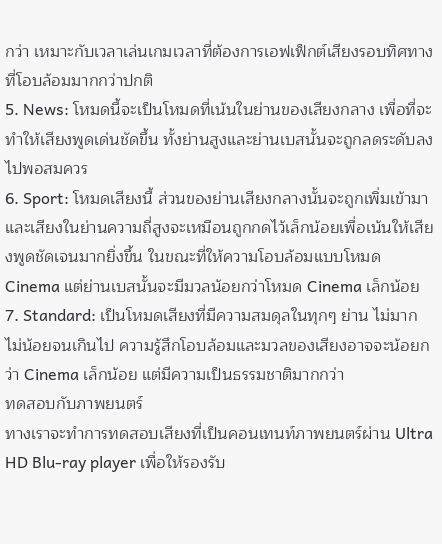กว่า เหมาะกับเวลาเล่นเกมเวลาที่ต้องการเอฟเฟ็กต์เสียงรอบทิศทางที่โอบล้อมมากกว่าปกติ
5. News: โหมดนี้จะเป็นโหมดที่เน้นในย่านของเสียงกลาง เพื่อที่จะทำให้เสียงพูดเด่นชัดขึ้น ทั้งย่านสูงและย่านเบสนั้นจะถูกลดระดับลงไปพอสมควร
6. Sport: โหมดเสียงนี้ ส่วนของย่านเสียงกลางนั้นจะถูกเพิ่มเข้ามาและเสียงในย่านความถี่สูงจะเหมือนถูกกดไว้เล็กน้อยเพื่อเน้นให้เสียงพูดชัดเจนมากยิ่งขึ้น ในขณะที่ให้ความโอบล้อมแบบโหมด Cinema แต่ย่านเบสนั้นจะมีมวลน้อยกว่าโหมด Cinema เล็กน้อย
7. Standard: เป็นโหมดเสียงที่มีความสมดุลในทุกๆ ย่าน ไม่มากไม่น้อยจนเกินไป ความรู้สึกโอบล้อมและมวลของเสียงอาจจะน้อยกว่า Cinema เล็กน้อย แต่มีความเป็นธรรมชาติมากกว่า
ทดสอบกับภาพยนตร์
ทางเราจะทำการทดสอบเสียงที่เป็นคอนเทนท์ภาพยนตร์ผ่าน Ultra HD Blu-ray player เพื่อให้รองรับ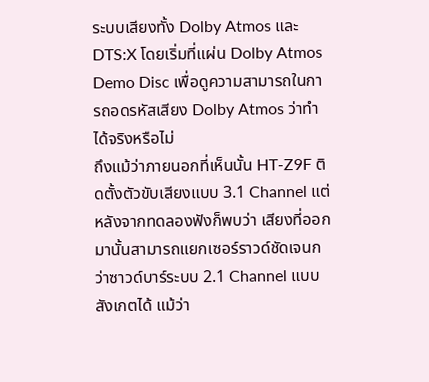ระบบเสียงทั้ง Dolby Atmos และ DTS:X โดยเริ่มที่แผ่น Dolby Atmos Demo Disc เพื่อดูความสามารถในการถอดรหัสเสียง Dolby Atmos ว่าทำได้จริงหรือไม่
ถึงแม้ว่าภายนอกที่เห็นนั้น HT-Z9F ติดตั้งตัวขับเสียงแบบ 3.1 Channel แต่หลังจากทดลองฟังก็พบว่า เสียงที่ออกมานั้นสามารถแยกเซอร์ราวด์ชัดเจนกว่าซาวด์บาร์ระบบ 2.1 Channel แบบสังเกตได้ แม้ว่า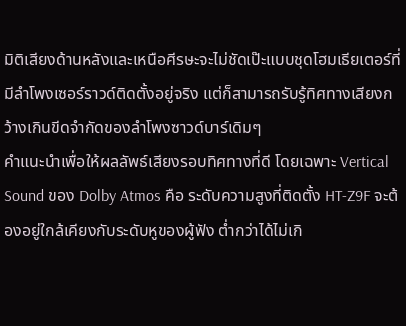มิติเสียงด้านหลังและเหนือศีรษะจะไม่ชัดเป๊ะแบบชุดโฮมเธียเตอร์ที่มีลำโพงเซอร์ราวด์ติดตั้งอยู่จริง แต่ก็สามารถรับรู้ทิศทางเสียงกว้างเกินขีดจำกัดของลำโพงซาวด์บาร์เดิมๆ
คำแนะนำเพื่อให้ผลลัพธ์เสียงรอบทิศทางที่ดี โดยเฉพาะ Vertical Sound ของ Dolby Atmos คือ ระดับความสูงที่ติดตั้ง HT-Z9F จะต้องอยู่ใกล้เคียงกับระดับหูของผู้ฟัง ต่ำกว่าได้ไม่เกิ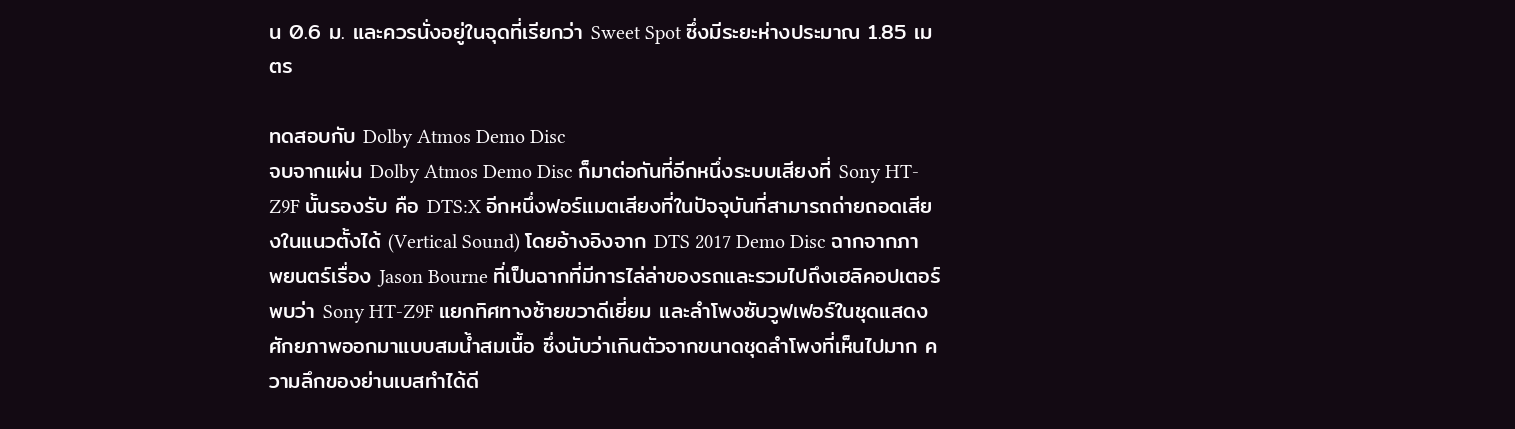น 0.6 ม. และควรนั่งอยู่ในจุดที่เรียกว่า Sweet Spot ซึ่งมีระยะห่างประมาณ 1.85 เมตร

ทดสอบกับ Dolby Atmos Demo Disc
จบจากแผ่น Dolby Atmos Demo Disc ก็มาต่อกันที่อีกหนึ่งระบบเสียงที่ Sony HT-Z9F นั้นรองรับ คือ DTS:X อีกหนึ่งฟอร์แมตเสียงที่ในปัจจุบันที่สามารถถ่ายถอดเสียงในแนวตั้งได้ (Vertical Sound) โดยอ้างอิงจาก DTS 2017 Demo Disc ฉากจากภาพยนตร์เรื่อง Jason Bourne ที่เป็นฉากที่มีการไล่ล่าของรถและรวมไปถึงเฮลิคอปเตอร์
พบว่า Sony HT-Z9F แยกทิศทางซ้ายขวาดีเยี่ยม และลำโพงซับวูฟเฟอร์ในชุดแสดงศักยภาพออกมาแบบสมน้ำสมเนื้อ ซึ่งนับว่าเกินตัวจากขนาดชุดลำโพงที่เห็นไปมาก ความลึกของย่านเบสทำได้ดี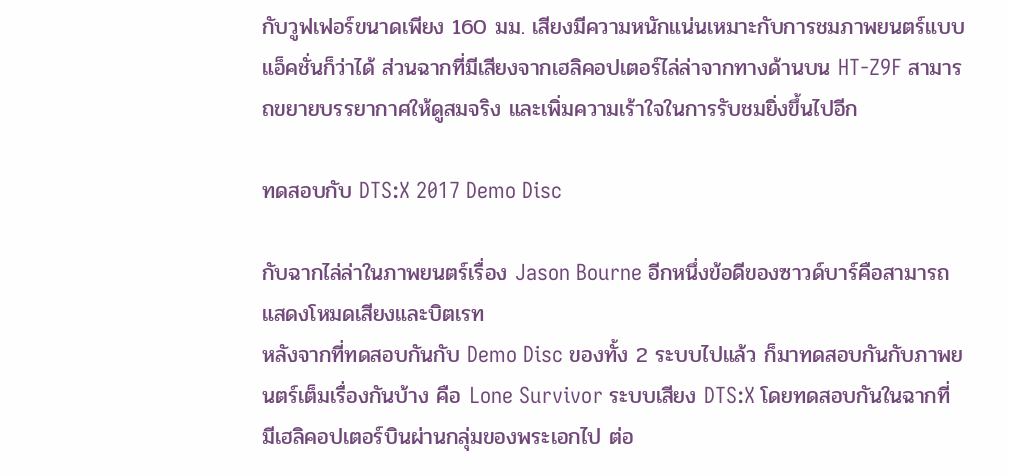กับวูฟเฟอร์ขนาดเพียง 160 มม. เสียงมีความหนักแน่นเหมาะกับการชมภาพยนตร์แบบแอ็คชั่นก็ว่าได้ ส่วนฉากที่มีเสียงจากเฮลิคอปเตอร์ไล่ล่าจากทางด้านบน HT-Z9F สามารถขยายบรรยากาศให้ดูสมจริง และเพิ่มความเร้าใจในการรับชมยิ่งขึ้นไปอีก

ทดสอบกับ DTS:X 2017 Demo Disc

กับฉากไล่ล่าในภาพยนตร์เรื่อง Jason Bourne อีกหนึ่งข้อดีของซาวด์บาร์คือสามารถแสดงโหมดเสียงและบิตเรท
หลังจากที่ทดสอบกันกับ Demo Disc ของทั้ง 2 ระบบไปแล้ว ก็มาทดสอบกันกับภาพยนตร์เต็มเรื่องกันบ้าง คือ Lone Survivor ระบบเสียง DTS:X โดยทดสอบกันในฉากที่มีเฮลิคอปเตอร์บินผ่านกลุ่มของพระเอกไป ต่อ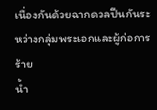เนื่องกันด้วยฉากดวลปืนกันระหว่างกลุ่มพระเอกและผู้ก่อการร้าย
น้ำ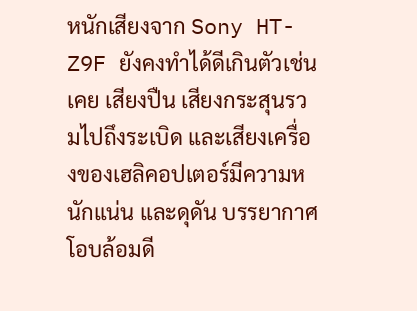หนักเสียงจาก Sony HT-Z9F ยังคงทำได้ดีเกินตัวเช่นเคย เสียงปืน เสียงกระสุนรวมไปถึงระเบิด และเสียงเครื่องของเฮลิคอปเตอร์มีความหนักแน่น และดุดัน บรรยากาศโอบล้อมดี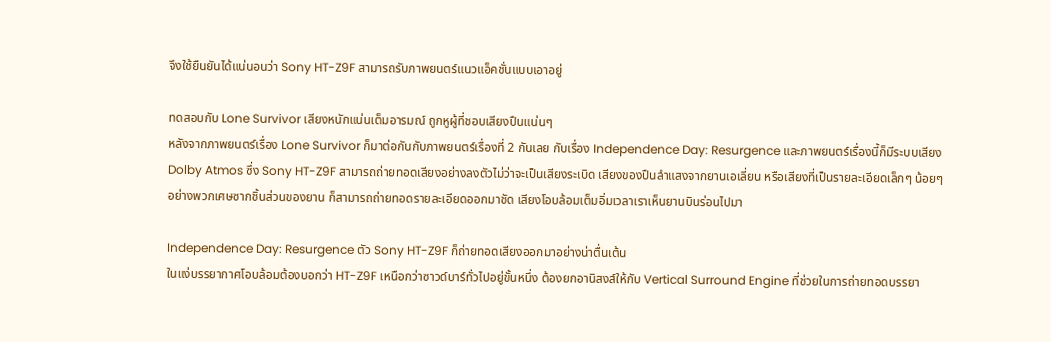จึงใช้ยืนยันได้แน่นอนว่า Sony HT-Z9F สามารถรับภาพยนตร์แนวแอ็คชั่นแบบเอาอยู่

ทดสอบกับ Lone Survivor เสียงหนักแน่นเต็มอารมณ์ ถูกหูผู้ที่ชอบเสียงปืนแน่นๆ
หลังจากภาพยนตร์เรื่อง Lone Survivor ก็มาต่อกันกับภาพยนตร์เรื่องที่ 2 กันเลย กับเรื่อง Independence Day: Resurgence และภาพยนตร์เรื่องนี้ก็มีระบบเสียง Dolby Atmos ซึ่ง Sony HT-Z9F สามารถถ่ายทอดเสียงอย่างลงตัวไม่ว่าจะเป็นเสียงระเบิด เสียงของปืนลำแสงจากยานเอเลี่ยน หรือเสียงที่เป็นรายละเอียดเล็กๆ น้อยๆ อย่างพวกเศษซากชิ้นส่วนของยาน ก็สามารถถ่ายทอดรายละเอียดออกมาชัด เสียงโอบล้อมเต็มอิ่มเวลาเราเห็นยานบินร่อนไปมา

Independence Day: Resurgence ตัว Sony HT-Z9F ก็ถ่ายทอดเสียงออกมาอย่างน่าตื่นเต้น
ในแง่บรรยากาศโอบล้อมต้องบอกว่า HT-Z9F เหนือกว่าซาวด์บาร์ทั่วไปอยู่ขั้นหนึ่ง ต้องยกอานิสงส์ให้กับ Vertical Surround Engine ที่ช่วยในการถ่ายทอดบรรยา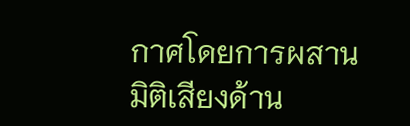กาศโดยการผสานมิติเสียงด้าน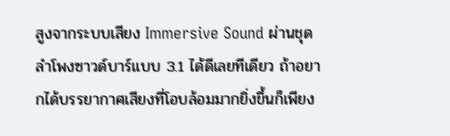สูงจากระบบเสียง Immersive Sound ผ่านชุดลำโพงซาวด์บาร์แบบ 3.1 ได้ดีเลยทีเดียว ถ้าอยากได้บรรยากาศเสียงที่โอบล้อมมากยิ่งขึ้นก็เพียง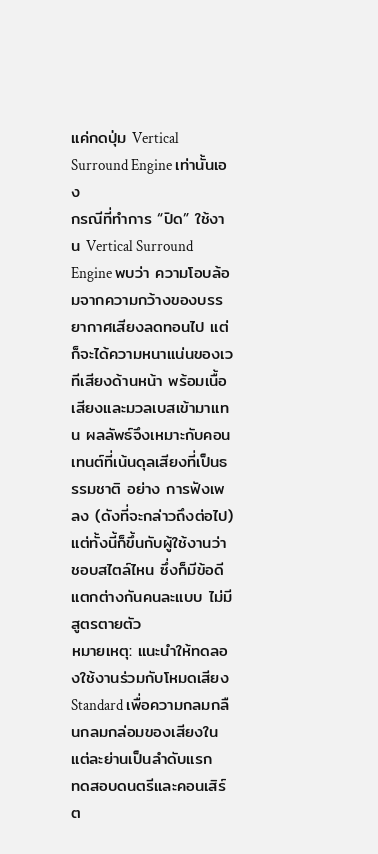แค่กดปุ่ม Vertical Surround Engine เท่านั้นเอง
กรณีที่ทำการ “ปิด” ใช้งาน Vertical Surround Engine พบว่า ความโอบล้อมจากความกว้างของบรรยากาศเสียงลดทอนไป แต่ก็จะได้ความหนาแน่นของเวทีเสียงด้านหน้า พร้อมเนื้อเสียงและมวลเบสเข้ามาแทน ผลลัพธ์จึงเหมาะกับคอนเทนต์ที่เน้นดุลเสียงที่เป็นธรรมชาติ อย่าง การฟังเพลง (ดังที่จะกล่าวถึงต่อไป) แต่ทั้งนี้ก็ขึ้นกับผู้ใช้งานว่าชอบสไตล์ไหน ซึ่งก็มีข้อดีแตกต่างกันคนละแบบ ไม่มีสูตรตายตัว
หมายเหตุ: แนะนำให้ทดลองใช้งานร่วมกับโหมดเสียง Standard เพื่อความกลมกลืนกลมกล่อมของเสียงในแต่ละย่านเป็นลำดับแรก
ทดสอบดนตรีและคอนเสิร์ต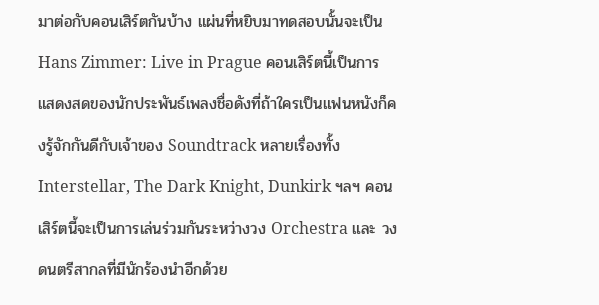มาต่อกับคอนเสิร์ตกันบ้าง แผ่นที่หยิบมาทดสอบนั้นจะเป็น Hans Zimmer: Live in Prague คอนเสิร์ตนี้เป็นการแสดงสดของนักประพันธ์เพลงชื่อดังที่ถ้าใครเป็นแฟนหนังก็คงรู้จักกันดีกับเจ้าของ Soundtrack หลายเรื่องทั้ง Interstellar, The Dark Knight, Dunkirk ฯลฯ คอนเสิร์ตนี้จะเป็นการเล่นร่วมกันระหว่างวง Orchestra และ วงดนตรีสากลที่มีนักร้องนำอีกด้วย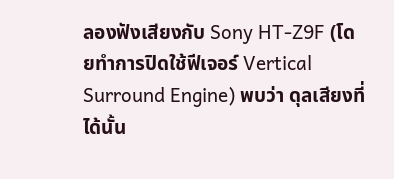ลองฟังเสียงกับ Sony HT-Z9F (โดยทำการปิดใช้ฟีเจอร์ Vertical Surround Engine) พบว่า ดุลเสียงที่ได้นั้น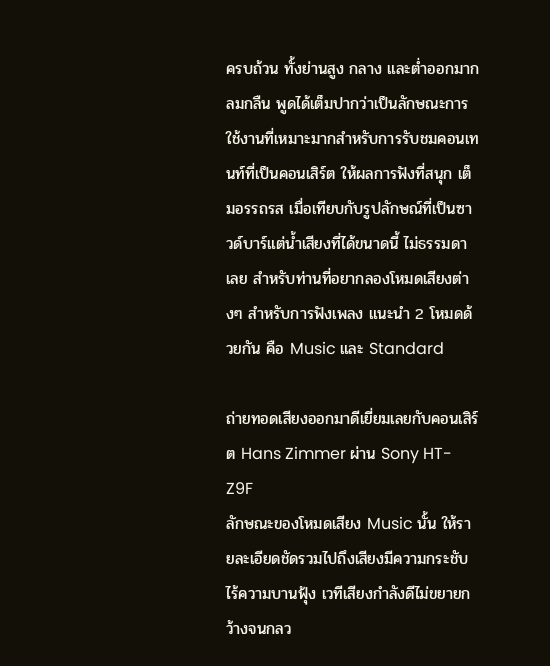ครบถ้วน ทั้งย่านสูง กลาง และต่ำออกมากลมกลืน พูดได้เต็มปากว่าเป็นลักษณะการใช้งานที่เหมาะมากสำหรับการรับชมคอนเทนท์ที่เป็นคอนเสิร์ต ให้ผลการฟังที่สนุก เต็มอรรถรส เมื่อเทียบกับรูปลักษณ์ที่เป็นซาวด์บาร์แต่น้ำเสียงที่ได้ขนาดนี้ ไม่ธรรมดาเลย สำหรับท่านที่อยากลองโหมดเสียงต่างๆ สำหรับการฟังเพลง แนะนำ 2 โหมดด้วยกัน คือ Music และ Standard

ถ่ายทอดเสียงออกมาดีเยี่ยมเลยกับคอนเสิร์ต Hans Zimmer ผ่าน Sony HT-Z9F
ลักษณะของโหมดเสียง Music นั้น ให้รายละเอียดชัดรวมไปถึงเสียงมีความกระชับ ไร้ความบานฟุ้ง เวทีเสียงกำลังดีไม่ขยายกว้างจนกลว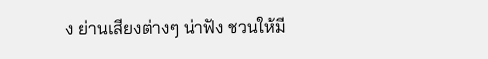ง ย่านเสียงต่างๆ น่าฟัง ชวนให้มี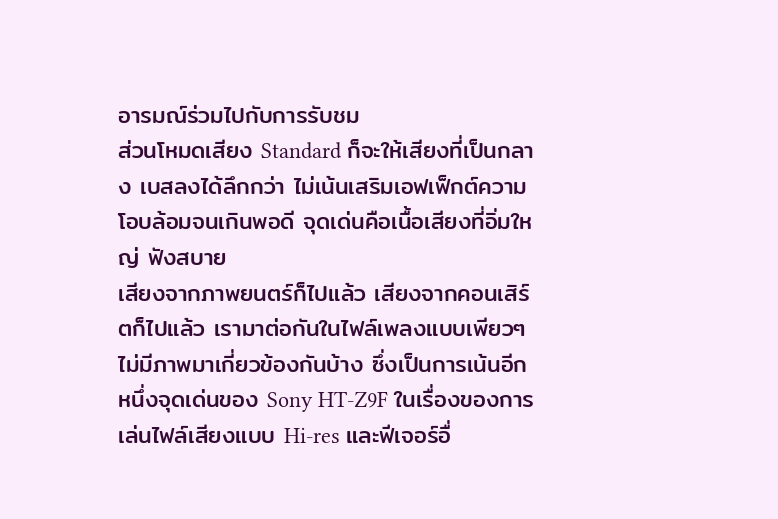อารมณ์ร่วมไปกับการรับชม
ส่วนโหมดเสียง Standard ก็จะให้เสียงที่เป็นกลาง เบสลงได้ลึกกว่า ไม่เน้นเสริมเอฟเฟ็กต์ความโอบล้อมจนเกินพอดี จุดเด่นคือเนื้อเสียงที่อิ่มใหญ่ ฟังสบาย
เสียงจากภาพยนตร์ก็ไปแล้ว เสียงจากคอนเสิร์ตก็ไปแล้ว เรามาต่อกันในไฟล์เพลงแบบเพียวๆ ไม่มีภาพมาเกี่ยวข้องกันบ้าง ซึ่งเป็นการเน้นอีกหนึ่งจุดเด่นของ Sony HT-Z9F ในเรื่องของการเล่นไฟล์เสียงแบบ Hi-res และฟีเจอร์อื่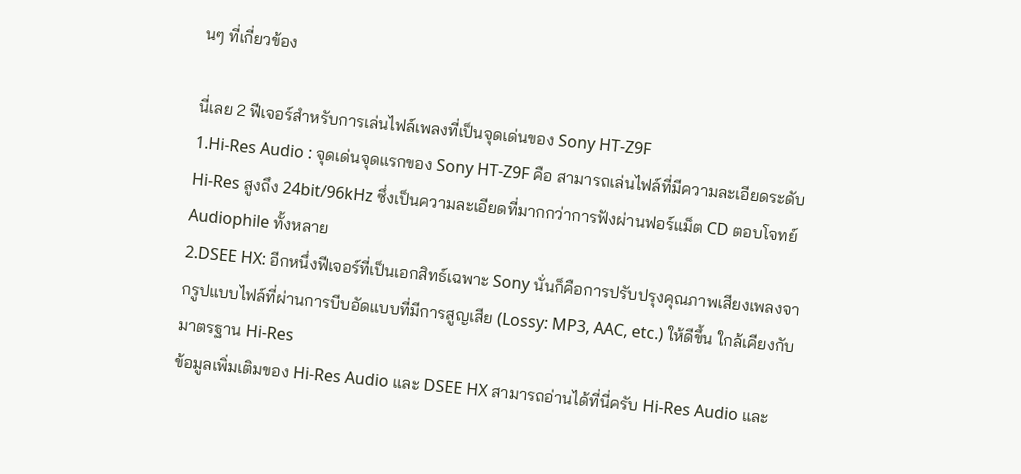นๆ ที่เกี่ยวข้อง

นี่เลย 2 ฟีเจอร์สำหรับการเล่นไฟล์เพลงที่เป็นจุดเด่นของ Sony HT-Z9F
1.Hi-Res Audio : จุดเด่นจุดแรกของ Sony HT-Z9F คือ สามารถเล่นไฟล์ที่มีความละเอียดระดับ Hi-Res สูงถึง 24bit/96kHz ซึ่งเป็นความละเอียดที่มากกว่าการฟังผ่านฟอร์แม็ต CD ตอบโจทย์ Audiophile ทั้งหลาย
2.DSEE HX: อีกหนึ่งฟีเจอร์ที่เป็นเอกสิทธ์เฉพาะ Sony นั่นก็คือการปรับปรุงคุณภาพเสียงเพลงจากรูปแบบไฟล์ที่ผ่านการบีบอัดแบบที่มีการสูญเสีย (Lossy: MP3, AAC, etc.) ให้ดีขึ้น ใกล้เคียงกับมาตรฐาน Hi-Res
ข้อมูลเพิ่มเติมของ Hi-Res Audio และ DSEE HX สามารถอ่านได้ที่นี่ครับ Hi-Res Audio และ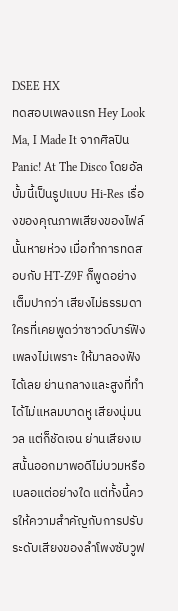DSEE HX
ทดสอบเพลงแรก Hey Look Ma, I Made It จากศิลปิน Panic! At The Disco โดยอัลบั้มนี้เป็นรูปแบบ Hi-Res เรื่องของคุณภาพเสียงของไฟล์นั้นหายห่วง เมื่อทำการทดสอบกับ HT-Z9F ก็พูดอย่างเต็มปากว่า เสียงไม่ธรรมดา ใครที่เคยพูดว่าซาวด์บาร์ฟังเพลงไม่เพราะ ให้มาลองฟังได้เลย ย่านกลางและสูงที่ทำได้ไม่แหลมบาดหู เสียงนุ่มนวล แต่ก็ชัดเจน ย่านเสียงเบสนั้นออกมาพอดีไม่บวมหรือเบลอแต่อย่างใด แต่ทั้งนี้ควรให้ความสำคัญกับการปรับระดับเสียงของลำโพงซับวูฟ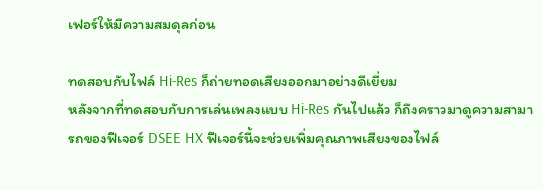เฟอร์ให้มีความสมดุลก่อน

ทดสอบกับไฟล์ Hi-Res ก็ถ่ายทอดเสียงออกมาอย่างดีเยี่ยม
หลังจากที่ทดสอบกับการเล่นเพลงแบบ Hi-Res กันไปแล้ว ก็ถึงคราวมาดูความสามารถของฟีเจอร์ DSEE HX ฟีเจอร์นี้จะช่วยเพิ่มคุณภาพเสียงของไฟล์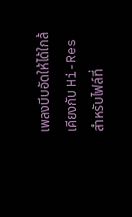เพลงบีบอัดให้ได้ใกล้เคียงกับ Hi-Res สำหรับไฟล์ที่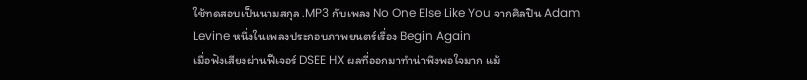ใช้ทดสอบเป็นนามสกุล .MP3 กับเพลง No One Else Like You จากศิลปิน Adam Levine หนึ่งในเพลงประกอบภาพยนตร์เรื่อง Begin Again
เมื่อฟังเสียงผ่านฟีเจอร์ DSEE HX ผลที่ออกมาทำน่าพึงพอใจมาก แม้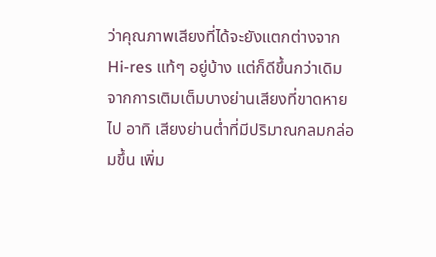ว่าคุณภาพเสียงที่ได้จะยังแตกต่างจาก Hi-res แท้ๆ อยู่บ้าง แต่ก็ดีขึ้นกว่าเดิมจากการเติมเต็มบางย่านเสียงที่ขาดหายไป อาทิ เสียงย่านต่ำที่มีปริมาณกลมกล่อมขึ้น เพิ่ม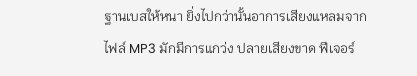ฐานเบสให้หนา ยิ่งไปกว่านั้นอาการเสียงแหลมจากไฟล์ MP3 มักมีการแกว่ง ปลายเสียงขาด ฟีเจอร์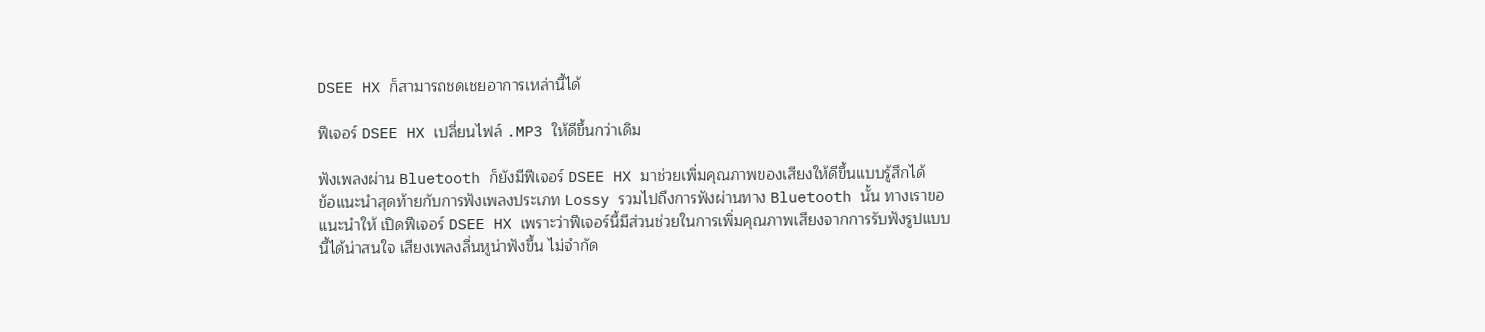DSEE HX ก็สามารถชดเชยอาการเหล่านี้ได้

ฟีเจอร์ DSEE HX เปลี่ยนไฟล์ .MP3 ให้ดีขึ้นกว่าเดิม

ฟังเพลงผ่าน Bluetooth ก็ยังมีฟีเจอร์ DSEE HX มาช่วยเพิ่มคุณภาพของเสียงให้ดีขึ้นแบบรู้สึกได้
ข้อแนะนำสุดท้ายกับการฟังเพลงประเภท Lossy รวมไปถึงการฟังผ่านทาง Bluetooth นั้น ทางเราขอแนะนำให้ เปิดฟีเจอร์ DSEE HX เพราะว่าฟีเจอร์นี้มีส่วนช่วยในการเพิ่มคุณภาพเสียงจากการรับฟังรูปแบบนี้ได้น่าสนใจ เสียงเพลงลื่นหูน่าฟังขึ้น ไม่จำกัด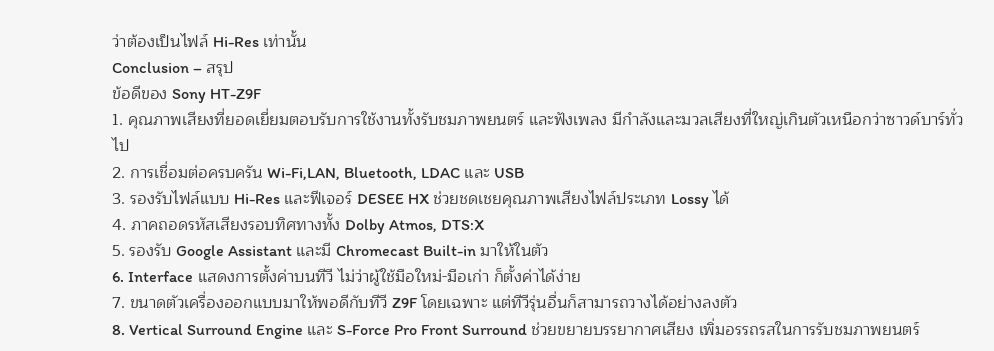ว่าต้องเป็นไฟล์ Hi-Res เท่านั้น
Conclusion – สรุป
ข้อดีของ Sony HT-Z9F
1. คุณภาพเสียงที่ยอดเยี่ยมตอบรับการใช้งานทั้งรับชมภาพยนตร์ และฟังเพลง มีกำลังและมวลเสียงที่ใหญ่เกินตัวเหนือกว่าซาวด์บาร์ทั่วไป
2. การเชื่อมต่อครบครัน Wi-Fi,LAN, Bluetooth, LDAC และ USB
3. รองรับไฟล์แบบ Hi-Res และฟีเจอร์ DESEE HX ช่วยชดเชยคุณภาพเสียงไฟล์ประเภท Lossy ได้
4. ภาคถอดรหัสเสียงรอบทิศทางทั้ง Dolby Atmos, DTS:X
5. รองรับ Google Assistant และมี Chromecast Built-in มาให้ในตัว
6. Interface แสดงการตั้งค่าบนทีวี ไม่ว่าผู้ใช้มือใหม่-มือเก่า ก็ตั้งค่าได้ง่าย
7. ขนาดตัวเครื่องออกแบบมาให้พอดีกับทีวี Z9F โดยเฉพาะ แต่ทีวีรุ่นอื่นก็สามารถวางได้อย่างลงตัว
8. Vertical Surround Engine และ S-Force Pro Front Surround ช่วยขยายบรรยากาศเสียง เพิ่มอรรถรสในการรับชมภาพยนตร์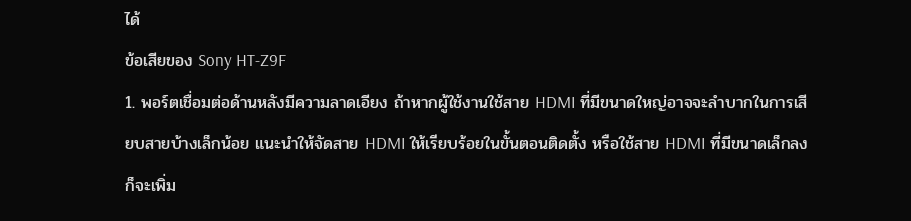ได้
ข้อเสียของ Sony HT-Z9F
1. พอร์ตเชื่อมต่อด้านหลังมีความลาดเอียง ถ้าหากผู้ใช้งานใช้สาย HDMI ที่มีขนาดใหญ่อาจจะลำบากในการเสียบสายบ้างเล็กน้อย แนะนำให้จัดสาย HDMI ให้เรียบร้อยในขั้นตอนติดตั้ง หรือใช้สาย HDMI ที่มีขนาดเล็กลงก็จะเพิ่ม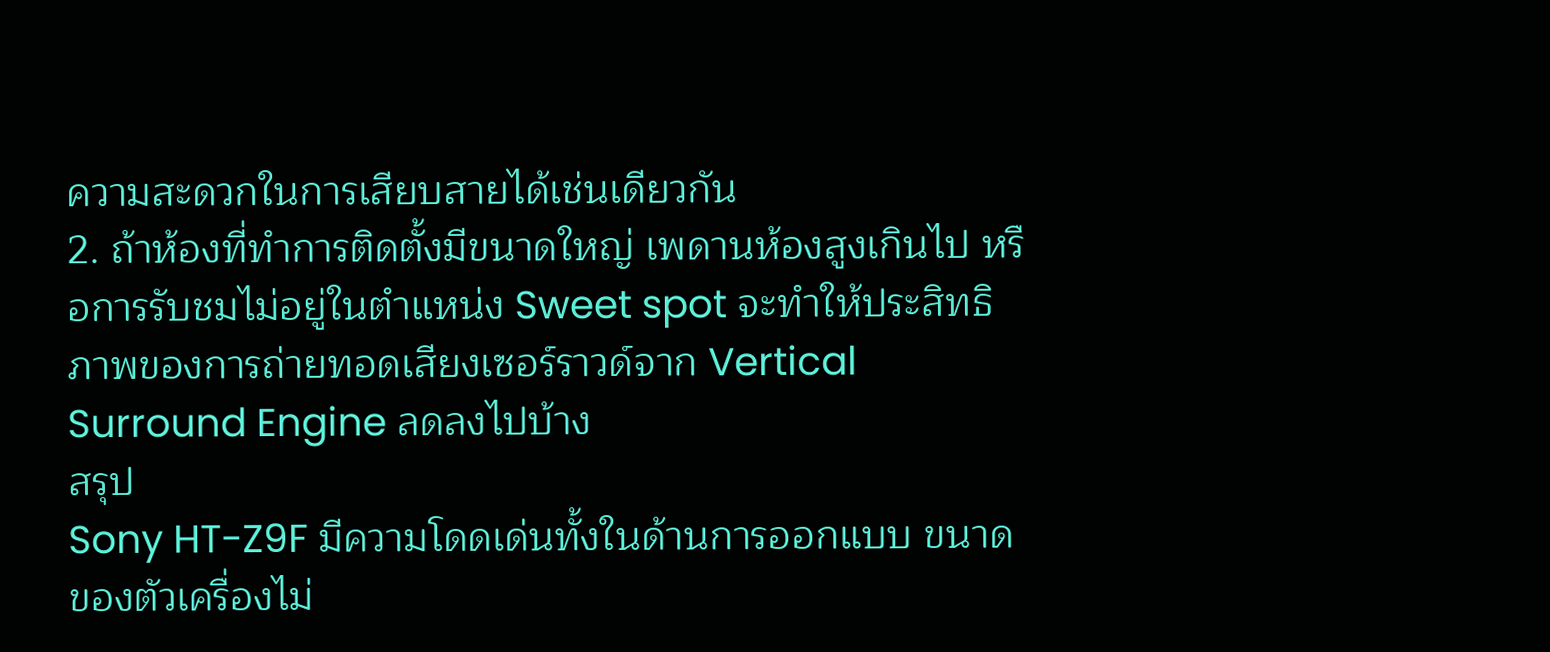ความสะดวกในการเสียบสายได้เช่นเดียวกัน
2. ถ้าห้องที่ทำการติดตั้งมีขนาดใหญ่ เพดานห้องสูงเกินไป หรือการรับชมไม่อยู่ในตำแหน่ง Sweet spot จะทำให้ประสิทธิภาพของการถ่ายทอดเสียงเซอร์ราวด์จาก Vertical Surround Engine ลดลงไปบ้าง
สรุป
Sony HT-Z9F มีความโดดเด่นทั้งในด้านการออกแบบ ขนาดของตัวเครื่องไม่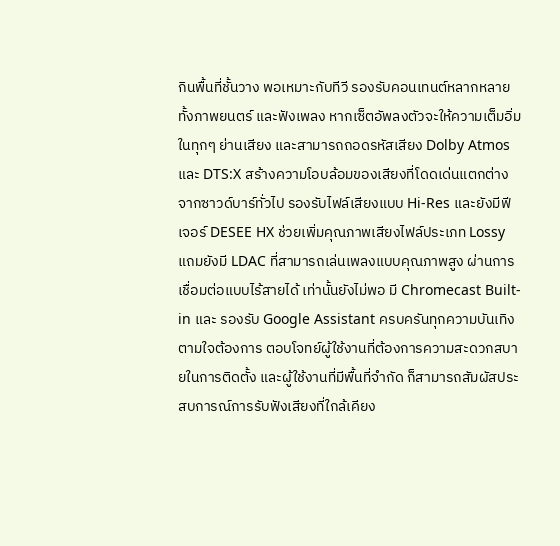กินพื้นที่ชั้นวาง พอเหมาะกับทีวี รองรับคอนเทนต์หลากหลายทั้งภาพยนตร์ และฟังเพลง หากเซ็ตอัพลงตัวจะให้ความเต็มอิ่มในทุกๆ ย่านเสียง และสามารถถอดรหัสเสียง Dolby Atmos และ DTS:X สร้างความโอบล้อมของเสียงที่โดดเด่นแตกต่างจากซาวด์บาร์ทั่วไป รองรับไฟล์เสียงแบบ Hi-Res และยังมีฟีเจอร์ DESEE HX ช่วยเพิ่มคุณภาพเสียงไฟล์ประเภท Lossy แถมยังมี LDAC ที่สามารถเล่นเพลงแบบคุณภาพสูง ผ่านการเชื่อมต่อแบบไร้สายได้ เท่านั้นยังไม่พอ มี Chromecast Built-in และ รองรับ Google Assistant ครบครันทุกความบันเทิงตามใจต้องการ ตอบโจทย์ผู้ใช้งานที่ต้องการความสะดวกสบายในการติดตั้ง และผู้ใช้งานที่มีพื้นที่จำกัด ก็สามารถสัมผัสประสบการณ์การรับฟังเสียงที่ใกล้เคียง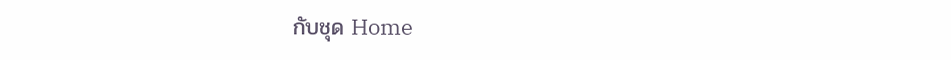กับชุด Home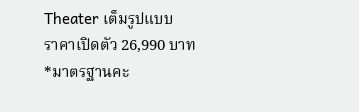Theater เต็มรูปแบบ
ราคาเปิดตัว 26,990 บาท
*มาตรฐานคะ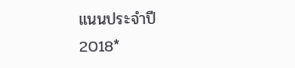แนนประจำปี 2018*